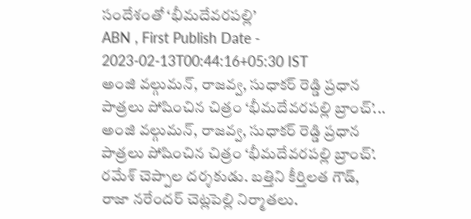సందేశంతో ‘భీమదేవరపల్లి’
ABN , First Publish Date - 2023-02-13T00:44:16+05:30 IST
అంజి వల్గుమన్, రాజవ్వ, సుధాకర్ రెడ్డి ప్రధాన పాత్రలు పోషించిన చిత్రం ‘భీమదేవరపల్లి బ్రాంచ్’...
అంజి వల్గుమన్, రాజవ్వ, సుధాకర్ రెడ్డి ప్రధాన పాత్రలు పోషించిన చిత్రం ‘భీమదేవరపల్లి బ్రాంచ్’. రమేశ్ చెప్పాల దర్శకుడు. బత్తిని కీర్తిలత గౌడ్, రాజా నరేందర్ చెట్లపెల్లి నిర్మాతలు.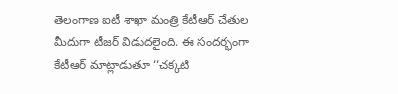తెలంగాణ ఐటీ శాఖా మంత్రి కేటీఆర్ చేతుల మీదుగా టీజర్ విడుదలైంది. ఈ సందర్భంగా కేటీఆర్ మాట్లాడుతూ ‘‘చక్కటి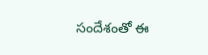సందేశంతో ఈ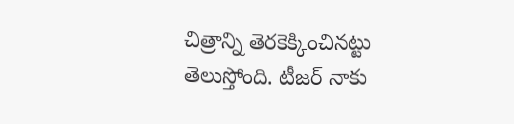చిత్రాన్ని తెరకెక్కించినట్టు తెలుస్తోంది. టీజర్ నాకు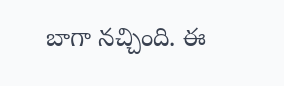బాగా నచ్చింది. ఈ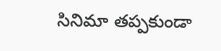సినిమా తప్పకుండా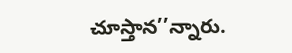చూస్తాన’’న్నారు.